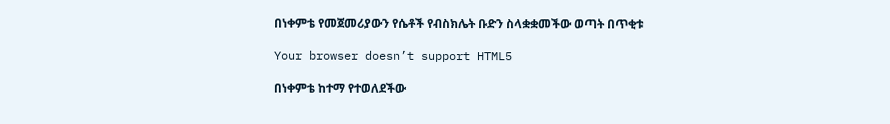በነቀምቴ የመጀመሪያውን የሴቶች የብስክሌት ቡድን ስላቋቋመችው ወጣት በጥቂቱ

Your browser doesn’t support HTML5

በነቀምቴ ከተማ የተወለደችው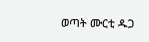ወጣት ሙርቲ ዱጋ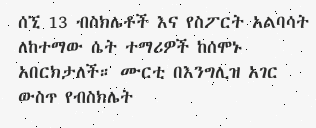ሰኚ 13 ብስክሌቶች እና የስፖርት አልባሳት ለከተማው ሴት ተማሪዎች ከሰሞኑ አበርክታለች። ሙርቲ በእንግሊዝ አገር ውስጥ የብስክሌት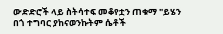ውድድሮች ላይ ስትሳተፍ መቆየቷን ጠቁማ "ይሄን በጎ ተግባር ያከናወንኩትም ሴቶች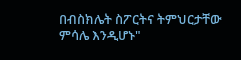በብስክሌት ስፖርትና ትምህርታቸው ምሳሌ እንዲሆኑ"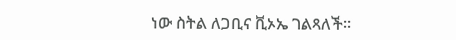ነው ስትል ለጋቢና ቪኦኤ ገልጻለች።